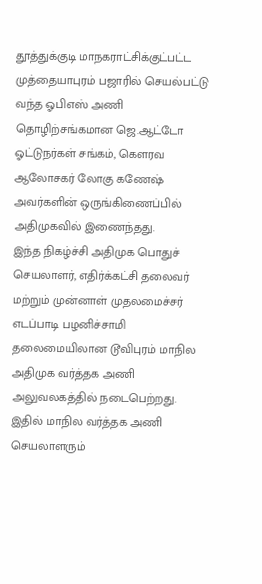தூத்துக்குடி மாநகராட்சிக்குட்பட்ட முத்தையாபுரம் பஜாரில் செயல்பட்டு வந்த ஓபிஎஸ் அணி தொழிற்சங்கமான ஜெ.ஆட்டோ ஓட்டுநர்கள் சங்கம், கௌரவ ஆலோசகர் லோகு கணேஷ் அவர்களின் ஒருங்கிணைப்பில் அதிமுகவில் இணைந்தது.
இந்த நிகழ்ச்சி அதிமுக பொதுச் செயலாளர், எதிர்க்கட்சி தலைவர் மற்றும் முன்னாள் முதலமைச்சர் எடப்பாடி பழனிச்சாமி தலைமையிலான டூவிபுரம் மாநில அதிமுக வர்த்தக அணி அலுவலகத்தில் நடைபெற்றது. இதில் மாநில வர்த்தக அணி செயலாளரும்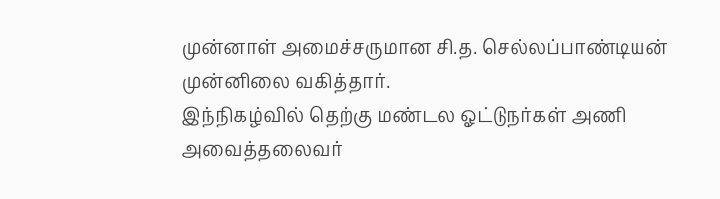முன்னாள் அமைச்சருமான சி.த. செல்லப்பாண்டியன் முன்னிலை வகித்தார்.
இந்நிகழ்வில் தெற்கு மண்டல ஓட்டுநர்கள் அணி அவைத்தலைவர்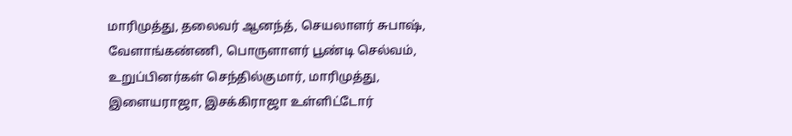மாரிமுத்து, தலைவர் ஆனந்த், செயலாளர் சுபாஷ், வேளாங்கண்ணி, பொருளாளர் பூண்டி செல்வம், உறுப்பினர்கள் செந்தில்குமார், மாரிமுத்து, இளையராஜா, இசக்கிராஜா உள்ளிட்டோர்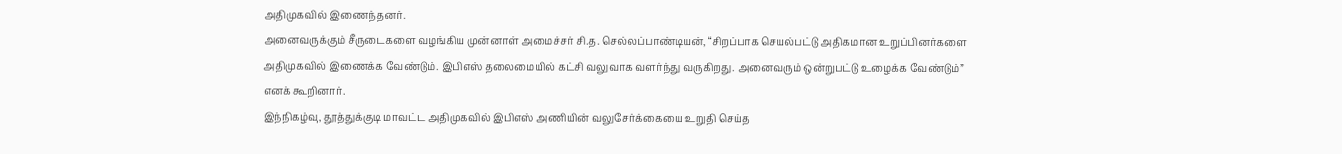அதிமுகவில் இணைந்தனர்.
அனைவருக்கும் சீருடைகளை வழங்கிய முன்னாள் அமைச்சர் சி.த. செல்லப்பாண்டியன், “சிறப்பாக செயல்பட்டு அதிகமான உறுப்பினர்களை அதிமுகவில் இணைக்க வேண்டும். இபிஎஸ் தலைமையில் கட்சி வலுவாக வளர்ந்து வருகிறது. அனைவரும் ஒன்றுபட்டு உழைக்க வேண்டும்” எனக் கூறினார்.
இந்நிகழ்வு, தூத்துக்குடி மாவட்ட அதிமுகவில் இபிஎஸ் அணியின் வலுசேர்க்கையை உறுதி செய்த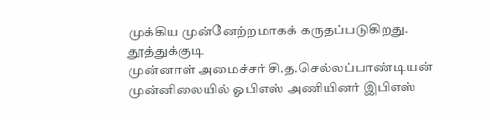முக்கிய முன்னேற்றமாகக் கருதப்படுகிறது.
தூத்துக்குடி
முன்னாள் அமைச்சர் சி.த.செல்லப்பாண்டியன் முன்னிலையில் ஓபிஎஸ் அணியினர் இபிஎஸ்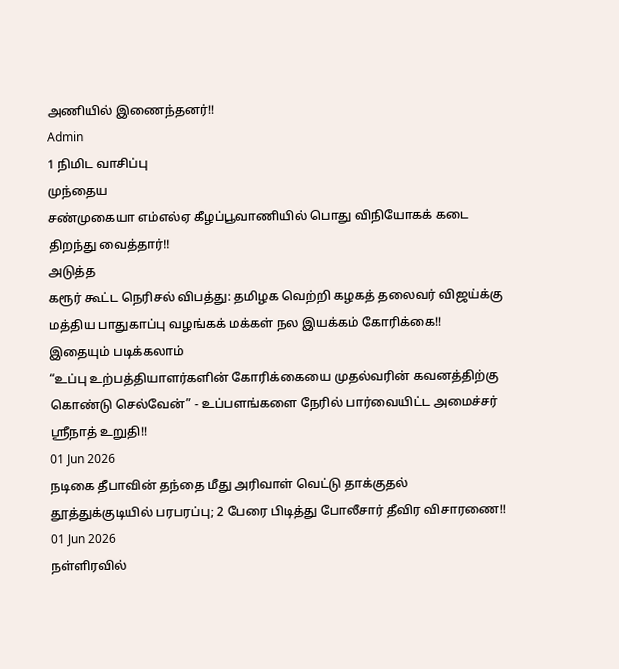அணியில் இணைந்தனர்!!
Admin
1 நிமிட வாசிப்பு
முந்தைய
சண்முகையா எம்எல்ஏ கீழப்பூவாணியில் பொது விநியோகக் கடை திறந்து வைத்தார்!!
அடுத்த
கரூர் கூட்ட நெரிசல் விபத்து: தமிழக வெற்றி கழகத் தலைவர் விஜய்க்கு மத்திய பாதுகாப்பு வழங்கக் மக்கள் நல இயக்கம் கோரிக்கை!!
இதையும் படிக்கலாம்
“உப்பு உற்பத்தியாளர்களின் கோரிக்கையை முதல்வரின் கவனத்திற்கு கொண்டு செல்வேன்” - உப்பளங்களை நேரில் பார்வையிட்ட அமைச்சர் ஸ்ரீநாத் உறுதி!!
01 Jun 2026
நடிகை தீபாவின் தந்தை மீது அரிவாள் வெட்டு தாக்குதல் தூத்துக்குடியில் பரபரப்பு; 2 பேரை பிடித்து போலீசார் தீவிர விசாரணை!!
01 Jun 2026
நள்ளிரவில்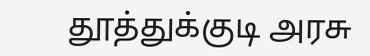தூத்துக்குடி அரசு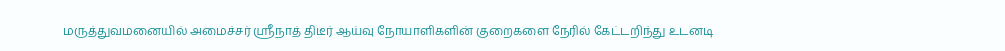மருத்துவமனையில் அமைச்சர் ஸ்ரீநாத் திடீர் ஆய்வு நோயாளிகளின் குறைகளை நேரில் கேட்டறிந்து உடனடி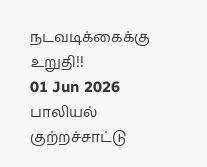நடவடிக்கைக்கு உறுதி!!
01 Jun 2026
பாலியல் குற்றச்சாட்டு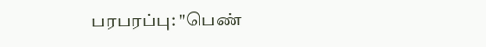பரபரப்பு: "பெண்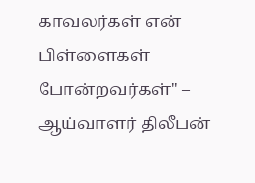காவலர்கள் என் பிள்ளைகள் போன்றவர்கள்" – ஆய்வாளர் திலீபன்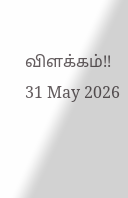விளக்கம்!!
31 May 2026